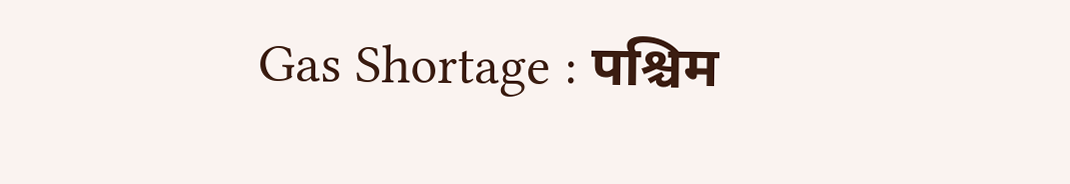Gas Shortage : पश्चिम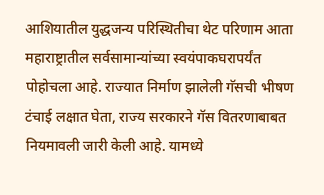आशियातील युद्धजन्य परिस्थितीचा थेट परिणाम आता महाराष्ट्रातील सर्वसामान्यांच्या स्वयंपाकघरापर्यंत पोहोचला आहे. राज्यात निर्माण झालेली गॅसची भीषण टंचाई लक्षात घेता, राज्य सरकारने गॅस वितरणाबाबत नियमावली जारी केली आहे. यामध्ये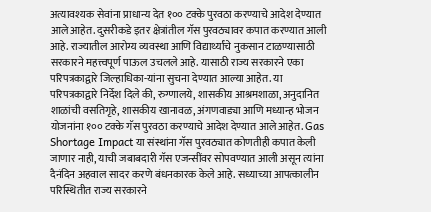अत्यावश्यक सेवांना प्राधान्य देत १०० टक्के पुरवठा करण्याचे आदेश देण्यात आले आहेत. दुसरीकडे इतर क्षेत्रांतील गॅस पुरवठ्यावर कपात करण्यात आली आहे. राज्यातील आरोग्य व्यवस्था आणि विद्यार्थ्यांचे नुकसान टाळण्यासाठी सरकारने महत्त्वपूर्ण पाऊल उचलले आहे. यासाठी राज्य सरकारने एका परिपत्रकाद्वारे जिल्हाधिका-यांना सुचना देण्यात आल्या आहेत. या परिपत्रकाद्वारे निर्देश दिले की, रुग्णालये, शासकीय आश्रमशाळा, अनुदानित शाळांची वसतिगृहे, शासकीय खानावळ, अंगणवाड्या आणि मध्यान्ह भोजन योजनांना १०० टक्के गॅस पुरवठा करण्याचे आदेश देण्यात आले आहेत. Gas Shortage Impact या संस्थांना गॅस पुरवठ्यात कोणतीही कपात केली जाणार नाही, याची जबाबदारी गॅस एजन्सींवर सोपवण्यात आली असून त्यांना दैनंदिन अहवाल सादर करणे बंधनकारक केले आहे. सध्याच्या आपत्कालीन परिस्थितीत राज्य सरकारने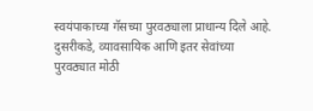स्वयंपाकाच्या गॅसच्या पुरवठ्याला प्राधान्य दिले आहे. दुसरीकडे, व्यावसायिक आणि इतर सेवांच्या पुरवठ्यात मोठी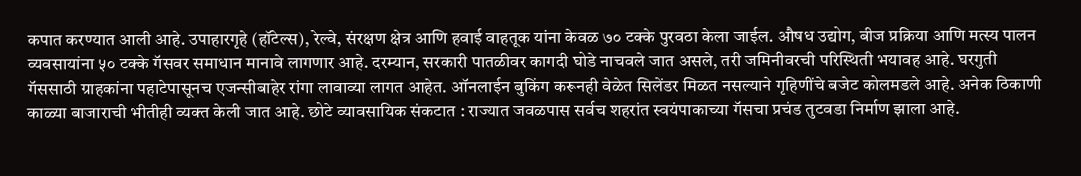कपात करण्यात आली आहे. उपाहारगृहे (हॉटेल्स), रेल्वे, संरक्षण क्षेत्र आणि हवाई वाहतूक यांना केवळ ७० टक्के पुरवठा केला जाईल. औषध उद्योग, बीज प्रक्रिया आणि मत्स्य पालन व्यवसायांना ५० टक्के गॅसवर समाधान मानावे लागणार आहे. दरम्यान, सरकारी पातळीवर कागदी घोडे नाचवले जात असले, तरी जमिनीवरची परिस्थिती भयावह आहे. घरगुती गॅससाठी ग्राहकांना पहाटेपासूनच एजन्सीबाहेर रांगा लावाव्या लागत आहेत. ऑनलाईन बुकिंग करूनही वेळेत सिलेंडर मिळत नसल्याने गृहिणींचे बजेट कोलमडले आहे. अनेक ठिकाणी काळ्या बाजाराची भीतीही व्यक्त केली जात आहे. छोटे व्यावसायिक संकटात : राज्यात जवळपास सर्वच शहरांत स्वयंपाकाच्या गॅसचा प्रचंड तुटवडा निर्माण झाला आहे.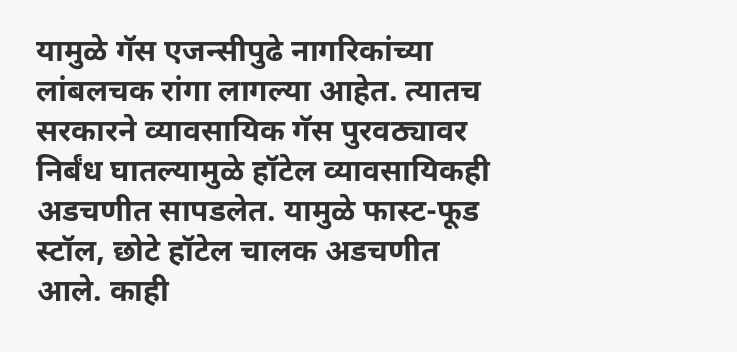यामुळे गॅस एजन्सीपुढे नागरिकांच्या लांबलचक रांगा लागल्या आहेत. त्यातच सरकारने व्यावसायिक गॅस पुरवठ्यावर निर्बंध घातल्यामुळे हॉटेल व्यावसायिकही अडचणीत सापडलेत. यामुळे फास्ट-फूड स्टॉल, छोटे हॉटेल चालक अडचणीत आले. काही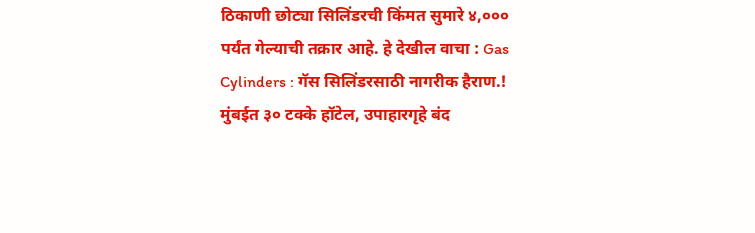ठिकाणी छोट्या सिलिंडरची किंमत सुमारे ४,००० पर्यंत गेल्याची तक्रार आहे. हे देखील वाचा : Gas Cylinders : गॅस सिलिंडरसाठी नागरीक हैराण.! मुंबईत ३० टक्के हॉटेल, उपाहारगृहे बंद